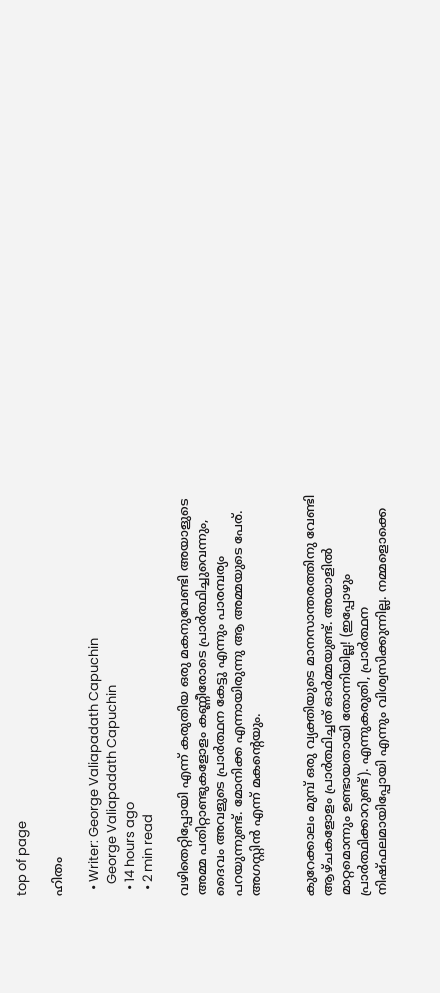top of page

ഹിതം

  • Writer: George Valiapadath Capuchin
    George Valiapadath Capuchin
  • 14 hours ago
  • 2 min read

വഴിതെറ്റിപ്പോയി എന്ന് കരുതിയ ഒരു മകനുവേണ്ടി അയാളുടെ അമ്മ പതിറ്റാണ്ടുകളോളം കണ്ണീരോടെ പ്രാർത്ഥിച്ചുവെന്നും, ദൈവം അവളുടെ പ്രാർത്ഥന കേട്ടു എന്നും പാരമ്പര്യം പറയുന്നുണ്ട്. മോനിക്ക എന്നായിരുന്നു ആ അമ്മയുടെ പേര്. അഗസ്റ്റിൻ എന്ന് മകന്റെയും.


കുറേക്കാലം മുമ്പ് ഒരു വ്യക്തിയുടെ മാനസാന്തരത്തിനു വേണ്ടി ആഴ്ചകളോളം പ്രാർത്ഥിച്ചത് ഓർമ്മയുണ്ട്. അയാളിൽ മാറ്റമൊന്നും ഉണ്ടായതായി തോന്നിയില്ല! (ഇപ്പോഴും പ്രാർത്ഥിക്കാറുണ്ട്). എന്നുകരുതി, പ്രാർത്ഥന നിഷ്ഫലമായിപ്പോയി എന്നും വിശ്വസിക്കുന്നില്ല. നമ്മളൊക്കെ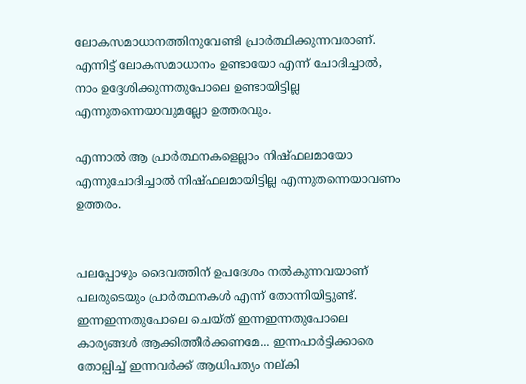ലോകസമാധാനത്തിനുവേണ്ടി പ്രാർത്ഥിക്കുന്നവരാണ്. എന്നിട്ട് ലോകസമാധാനം ഉണ്ടായോ എന്ന് ചോദിച്ചാൽ, നാം ഉദ്ദേശിക്കുന്നതുപോലെ ഉണ്ടായിട്ടില്ല എന്നുതന്നെയാവുമല്ലോ ഉത്തരവും.

എന്നാൽ ആ പ്രാർത്ഥനകളെല്ലാം നിഷ്ഫലമായോ എന്നുചോദിച്ചാൽ നിഷ്ഫലമായിട്ടില്ല എന്നുതന്നെയാവണം ഉത്തരം.


പലപ്പോഴും ദൈവത്തിന് ഉപദേശം നൽകുന്നവയാണ് പലരുടെയും പ്രാർത്ഥനകൾ എന്ന് തോന്നിയിട്ടുണ്ട്. ഇന്നഇന്നതുപോലെ ചെയ്ത് ഇന്നഇന്നതുപോലെ കാര്യങ്ങൾ ആക്കിത്തീർക്കണമേ... ഇന്നപാർട്ടിക്കാരെ തോല്പിച്ച് ഇന്നവർക്ക് ആധിപത്യം നല്കി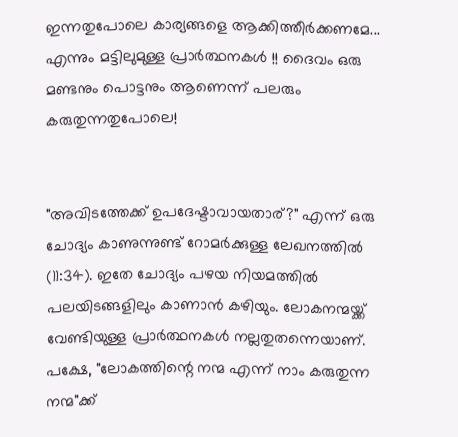ഇന്നതുപോലെ കാര്യങ്ങളെ ആക്കിത്തീർക്കണമേ... എന്നും മട്ടിലുമുള്ള പ്രാർത്ഥനകൾ !! ദൈവം ഒരു മണ്ടനും പൊട്ടനും ആണെന്ന് പലരും കരുതുന്നതുപോലെ!


"അവിടത്തേക്ക് ഉപദേഷ്ടാവായതാര്?" എന്ന് ഒരു ചോദ്യം കാണുന്നുണ്ട് റോമർക്കുള്ള ലേഖനത്തിൽ (11:34). ഇതേ ചോദ്യം പഴയ നിയമത്തിൽ പലയിടങ്ങളിലും കാണാൻ കഴിയും. ലോകനന്മയ്ക്ക് വേണ്ടിയുള്ള പ്രാർത്ഥനകൾ നല്ലതുതന്നെയാണ്. പക്ഷേ, "ലോകത്തിന്റെ നന്മ എന്ന് നാം കരുതുന്ന നന്മ"ക്ക്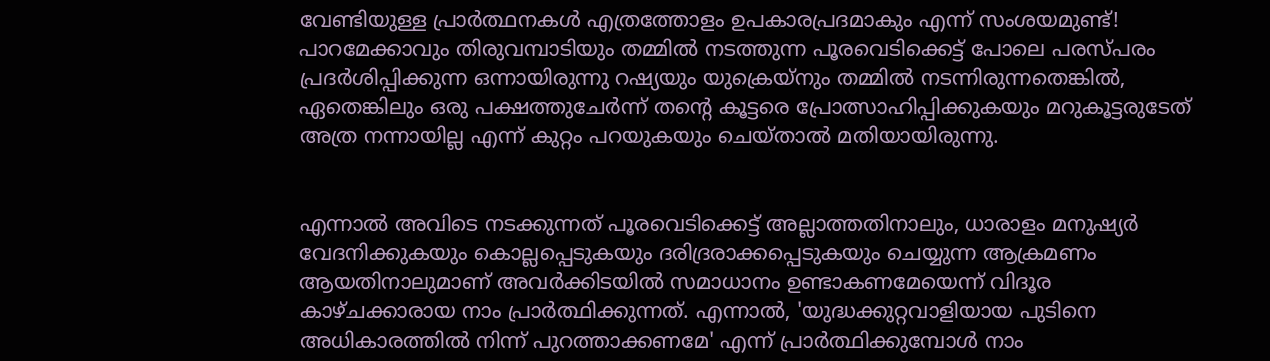വേണ്ടിയുള്ള പ്രാർത്ഥനകൾ എത്രത്തോളം ഉപകാരപ്രദമാകും എന്ന് സംശയമുണ്ട്! പാറമേക്കാവും തിരുവമ്പാടിയും തമ്മിൽ നടത്തുന്ന പൂരവെടിക്കെട്ട് പോലെ പരസ്പരം പ്രദർശിപ്പിക്കുന്ന ഒന്നായിരുന്നു റഷ്യയും യുക്രെയ്നും തമ്മിൽ നടന്നിരുന്നതെങ്കിൽ, ഏതെങ്കിലും ഒരു പക്ഷത്തുചേർന്ന് തൻ്റെ കൂട്ടരെ പ്രോത്സാഹിപ്പിക്കുകയും മറുകൂട്ടരുടേത് അത്ര നന്നായില്ല എന്ന് കുറ്റം പറയുകയും ചെയ്താൽ മതിയായിരുന്നു.


എന്നാൽ അവിടെ നടക്കുന്നത് പൂരവെടിക്കെട്ട് അല്ലാത്തതിനാലും, ധാരാളം മനുഷ്യർ വേദനിക്കുകയും കൊല്ലപ്പെടുകയും ദരിദ്രരാക്കപ്പെടുകയും ചെയ്യുന്ന ആക്രമണം ആയതിനാലുമാണ് അവർക്കിടയിൽ സമാധാനം ഉണ്ടാകണമേയെന്ന് വിദൂര കാഴ്ചക്കാരായ നാം പ്രാർത്ഥിക്കുന്നത്. എന്നാൽ, 'യുദ്ധക്കുറ്റവാളിയായ പുടിനെ അധികാരത്തിൽ നിന്ന് പുറത്താക്കണമേ' എന്ന് പ്രാർത്ഥിക്കുമ്പോൾ നാം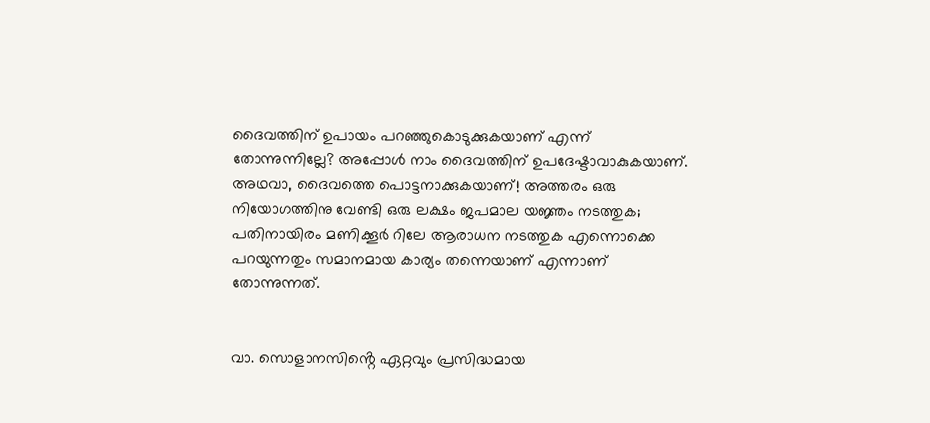ദൈവത്തിന് ഉപായം പറഞ്ഞുകൊടുക്കുകയാണ് എന്ന് തോന്നുന്നില്ലേ? അപ്പോൾ നാം ദൈവത്തിന് ഉപദേഷ്ടാവാകുകയാണ്. അഥവാ, ദൈവത്തെ പൊട്ടനാക്കുകയാണ്! അത്തരം ഒരു നിയോഗത്തിനു വേണ്ടി ഒരു ലക്ഷം ജപമാല യജ്ഞം നടത്തുക; പതിനായിരം മണിക്കൂർ റിലേ ആരാധന നടത്തുക എന്നൊക്കെ പറയുന്നതും സമാനമായ കാര്യം തന്നെയാണ് എന്നാണ് തോന്നുന്നത്.


വാ. സൊളാനസിൻ്റെ ഏറ്റവും പ്രസിദ്ധമായ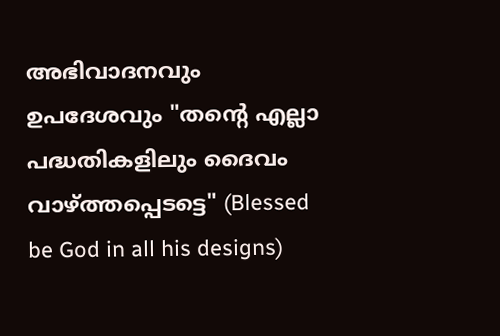അഭിവാദനവും ഉപദേശവും "തൻ്റെ എല്ലാ പദ്ധതികളിലും ദൈവം വാഴ്ത്തപ്പെടട്ടെ" (Blessed be God in all his designs)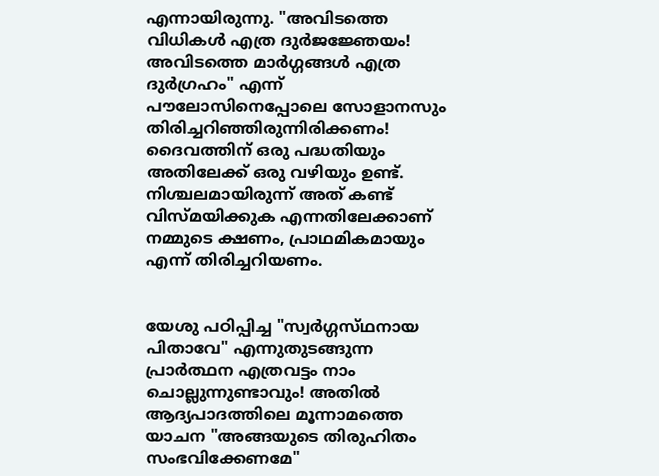എന്നായിരുന്നു. "അവിടത്തെ വിധികൾ എത്ര ദുർജജ്ഞേയം! അവിടത്തെ മാർഗ്ഗങ്ങൾ എത്ര ദുർഗ്രഹം" എന്ന് പൗലോസിനെപ്പോലെ സോളാനസും തിരിച്ചറിഞ്ഞിരുന്നിരിക്കണം! ദൈവത്തിന് ഒരു പദ്ധതിയും അതിലേക്ക് ഒരു വഴിയും ഉണ്ട്. നിശ്ചലമായിരുന്ന് അത് കണ്ട് വിസ്മയിക്കുക എന്നതിലേക്കാണ് നമ്മുടെ ക്ഷണം, പ്രാഥമികമായും എന്ന് തിരിച്ചറിയണം.


യേശു പഠിപ്പിച്ച "സ്വർഗ്ഗസ്‌ഥനായ പിതാവേ" എന്നുതുടങ്ങുന്ന പ്രാർത്ഥന എത്രവട്ടം നാം ചൊല്ലുന്നുണ്ടാവും! അതിൽ ആദ്യപാദത്തിലെ മൂന്നാമത്തെ യാചന "അങ്ങയുടെ തിരുഹിതം സംഭവിക്കേണമേ"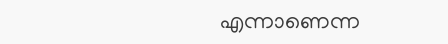എന്നാണെന്ന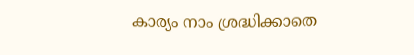കാര്യം നാം ശ്രദ്ധിക്കാതെ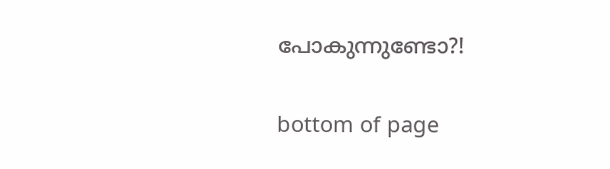പോകുന്നുണ്ടോ?!

bottom of page